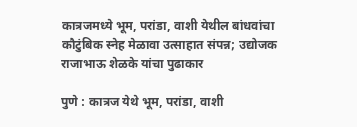कात्रजमध्ये भूम, परांडा, वाशी येथील बांधवांचा कौटुंबिक स्नेह मेळावा उत्साहात संपन्न; उद्योजक राजाभाऊ शेळके यांचा पुढाकार

पुणे : कात्रज येथे भूम, परांडा, वाशी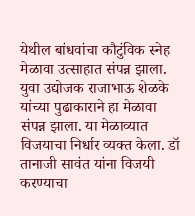येथील बांधवांचा कौटुंविक स्नेह मेळावा उत्साहात संपन्न झाला. युवा उद्योजक राजाभाऊ शेळके यांच्या पुढाकाराने हा मेळावा संपन्न झाला. या मेळाव्यात विजयाचा निर्धार व्यक्त केला. डॉ तानाजी सावंत यांना विजयी करण्याचा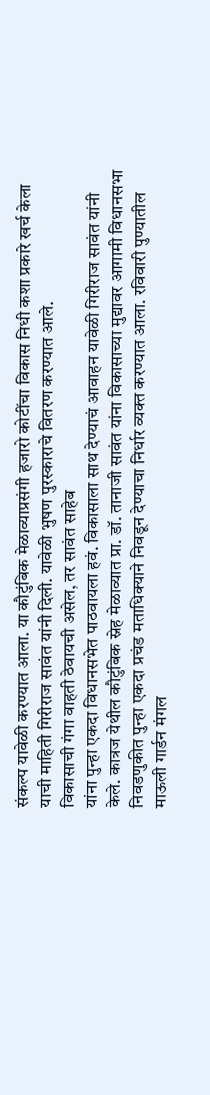संकल्प यावेळी करण्यात आला. या कौटुंबिक मेळाव्याप्रसंगी हजारो कोटींचा विकास निधी कशा प्रकारे खर्च केला याची माहिती गिरीराज सावंत यांनी दिली. यावेळी भुषण पुरस्काराचे वितरण करण्यात आले.
विकासाची गंगा वाहती ठेवायची असेल, तर सावंत साहेब
यांना पुन्हा एकदा विधानसभेत पाठवायला हवं. विकासाला साथ देण्याचं आवाहन यावेळी गिरीराज सावंत यांनी केले. कात्रज येथील कौटुंबिक स्नेह मेळाव्यात प्रा. डॉ. तानाजी सावंत यांना विकासाच्या मुद्यावर आगामी विधानसभा निवडणुकीत पुन्हा एकदा प्रचंड मताधिक्याने निवडून देण्याचा निर्धार व्यक्त करण्यात आला. रविवारी पुण्यातील माऊली गार्डन मंगल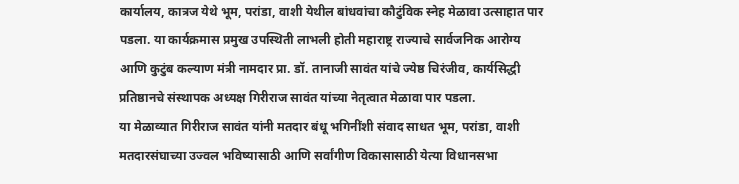कार्यालय, कात्रज येथे भूम, परांडा, वाशी येथील बांधवांचा कौटुंविक स्नेह मेळावा उत्साहात पार पडला. या कार्यक्रमास प्रमुख उपस्थिती लाभली होती महाराष्ट्र राज्याचे सार्वजनिक आरोग्य आणि कुटुंब कल्याण मंत्री नामदार प्रा. डॉ. तानाजी सावंत यांचे ज्येष्ठ चिरंजीव, कार्यसिद्धी प्रतिष्ठानचे संस्थापक अध्यक्ष गिरीराज सावंत यांच्या नेतृत्वात मेळावा पार पडला.
या मेळाव्यात गिरीराज सावंत यांनी मतदार बंधू भगिनींशी संवाद साधत भूम, परांडा, वाशी मतदारसंघाच्या उज्वल भविष्यासाठी आणि सर्वांगीण विकासासाठी येत्या विधानसभा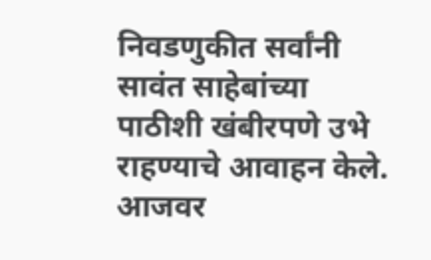निवडणुकीत सर्वांनी सावंत साहेबांच्या पाठीशी खंबीरपणे उभे राहण्याचे आवाहन केले. आजवर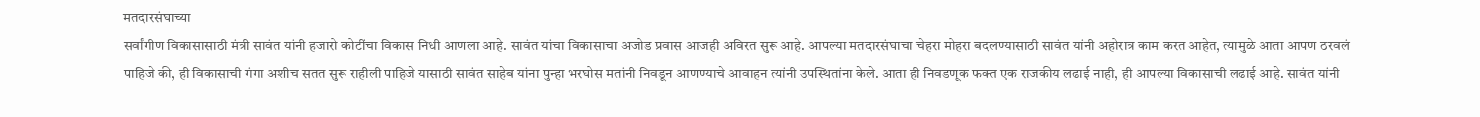मतदारसंघाच्या
सर्वांगीण विकासासाठी मंत्री सावंत यांनी हजारो कोटींचा विकास निधी आणला आहे. सावंत यांचा विकासाचा अजोड प्रवास आजही अविरत सुरू आहे. आपल्या मतदारसंघाचा चेहरा मोहरा बदलण्यासाठी सावंत यांनी अहोरात्र काम करत आहेत, त्यामुळे आता आपण ठरवलं पाहिजे की, ही विकासाची गंगा अशीच सतत सुरू राहीली पाहिजे यासाठी सावंत साहेब यांना पुन्हा भरघोस मतांनी निवडून आणण्याचे आवाहन त्यांनी उपस्थितांना केले. आता ही निवडणूक फक्त एक राजकीय लढाई नाही, ही आपल्या विकासाची लढाई आहे. सावंत यांनी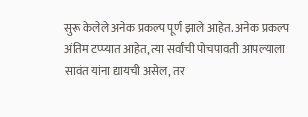सुरू केलेले अनेक प्रकल्प पूर्ण झाले आहेत. अनेक प्रकल्प अंतिम टप्प्यात आहेत, त्या सर्वांची पोचपावती आपल्याला सावंत यांना द्यायची असेल, तर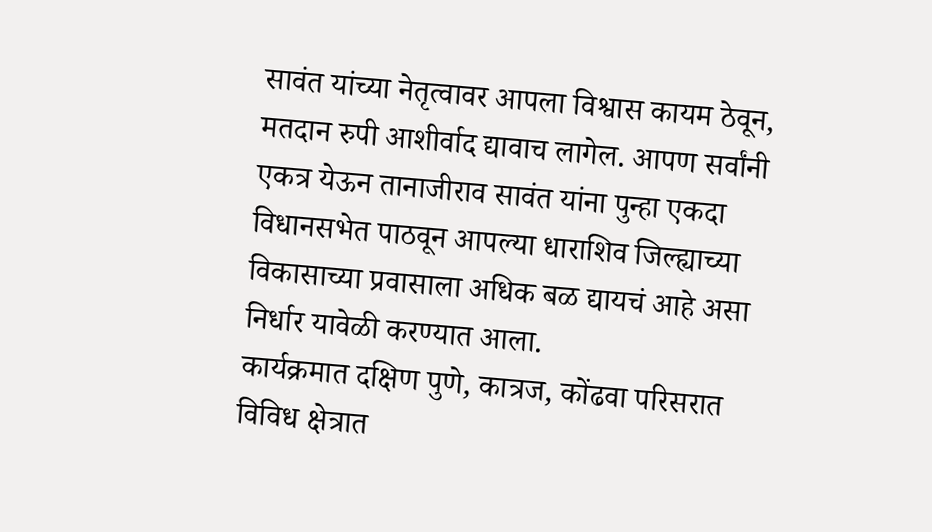सावंत यांच्या नेतृत्वावर आपला विश्वास कायम ठेवून, मतदान रुपी आशीर्वाद द्यावाच लागेल. आपण सर्वांनी एकत्र येऊन तानाजीराव सावंत यांना पुन्हा एकदा विधानसभेत पाठवून आपल्या धाराशिव जिल्ह्याच्या विकासाच्या प्रवासाला अधिक बळ द्यायचं आहे असा निर्धार यावेळी करण्यात आला.
कार्यक्रमात दक्षिण पुणे, कात्रज, कोंढवा परिसरात विविध क्षेत्रात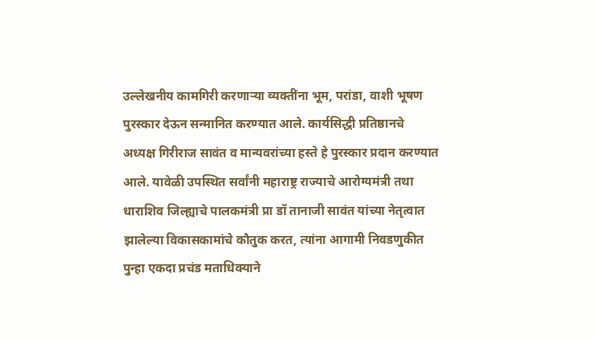उल्लेखनीय कामगिरी करणाऱ्या व्यक्तींना भूम, परांडा, वाशी भूषण पुरस्कार देऊन सन्मानित करण्यात आले. कार्यसिद्धी प्रतिष्ठानचे अध्यक्ष गिरीराज सावंत व मान्यवरांच्या हस्ते हे पुरस्कार प्रदान करण्यात आले. यावेळी उपस्थित सर्वांनी महाराष्ट्र राज्याचे आरोग्यमंत्री तथा धाराशिव जिल्ह्याचे पालकमंत्री प्रा डॉ तानाजी सावंत यांच्या नेतृत्वात झालेल्या विकासकामांचे कौतुक करत, त्यांना आगामी निवडणुकीत पुन्हा एकदा प्रचंड मताधिक्याने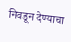निवडून देण्याचा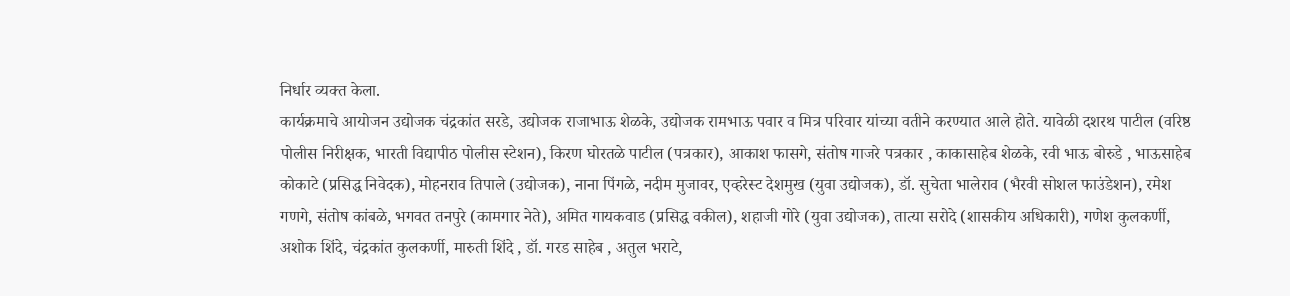निर्धार व्यक्त केला.
कार्यक्रमाचे आयोजन उद्योजक चंद्रकांत सरडे, उद्योजक राजाभाऊ शेळके, उद्योजक रामभाऊ पवार व मित्र परिवार यांच्या वतीने करण्यात आले होते. यावेळी दशरथ पाटील (वरिष्ठ पोलीस निरीक्षक, भारती विद्यापीठ पोलीस स्टेशन), किरण घोरतळे पाटील (पत्रकार), आकाश फासगे, संतोष गाजरे पत्रकार , काकासाहेब शेळके, रवी भाऊ बोरुडे , भाऊसाहेब कोकाटे (प्रसिद्ध निवेदक), मोहनराव तिपाले (उद्योजक), नाना पिंगळे, नदीम मुजावर, एव्हरेस्ट देशमुख (युवा उद्योजक), डॉ. सुचेता भालेराव (भैरवी सोशल फाउंडेशन), रमेश गणगे, संतोष कांबळे, भगवत तनपुरे (कामगार नेते), अमित गायकवाड (प्रसिद्ध वकील), शहाजी गोरे (युवा उद्योजक), तात्या सरोदे (शासकीय अधिकारी), गणेश कुलकर्णी, अशोक शिंदे, चंद्रकांत कुलकर्णी, मारुती शिंदे , डॉ. गरड साहेब , अतुल भराटे,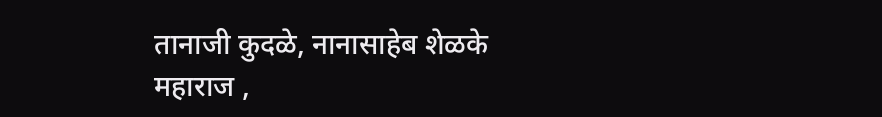तानाजी कुदळे, नानासाहेब शेळके महाराज ,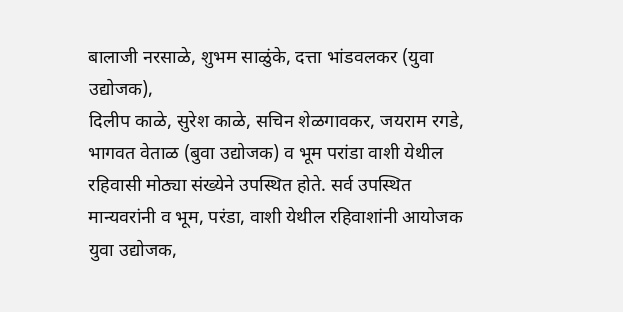बालाजी नरसाळे, शुभम साळुंके, दत्ता भांडवलकर (युवा उद्योजक),
दिलीप काळे, सुरेश काळे, सचिन शेळगावकर, जयराम रगडे,
भागवत वेताळ (बुवा उद्योजक) व भूम परांडा वाशी येथील रहिवासी मोठ्या संख्येने उपस्थित होते. सर्व उपस्थित मान्यवरांनी व भूम, परंडा, वाशी येथील रहिवाशांनी आयोजक युवा उद्योजक,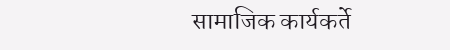सामाजिक कार्यकर्ते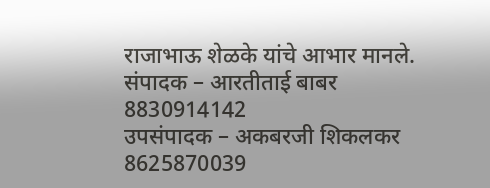राजाभाऊ शेळके यांचे आभार मानले.
संपादक – आरतीताई बाबर 8830914142
उपसंपादक – अकबरजी शिकलकर 8625870039